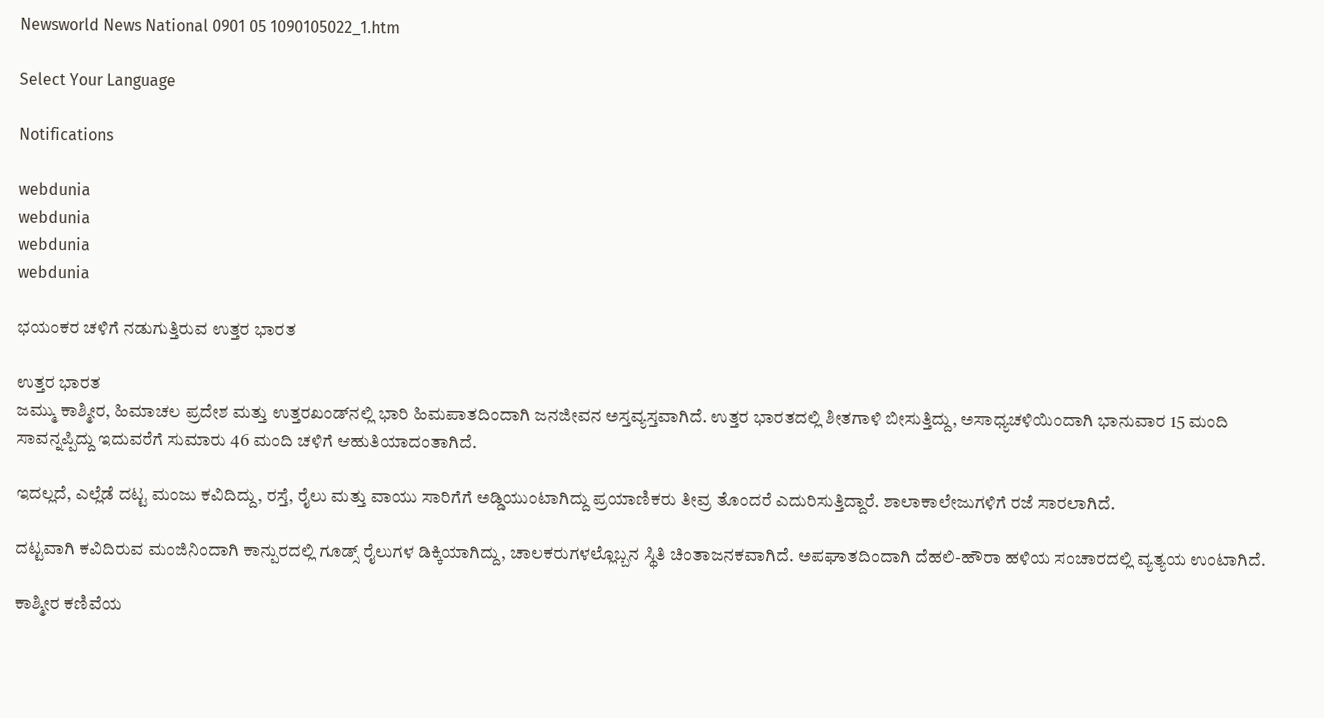Newsworld News National 0901 05 1090105022_1.htm

Select Your Language

Notifications

webdunia
webdunia
webdunia
webdunia

ಭಯಂಕರ ಚಳಿಗೆ ನಡುಗುತ್ತಿರುವ ಉತ್ತರ ಭಾರತ

ಉತ್ತರ ಭಾರತ
ಜಮ್ಮು ಕಾಶ್ಮೀರ, ಹಿಮಾಚಲ ಪ್ರದೇಶ ಮತ್ತು ಉತ್ತರಖಂಡ್‌ನಲ್ಲಿ ಭಾರಿ ಹಿಮಪಾತದಿಂದಾಗಿ ಜನಜೀವನ ಅಸ್ತವ್ಯಸ್ತವಾಗಿದೆ. ಉತ್ತರ ಭಾರತದಲ್ಲಿ ಶೀತಗಾಳಿ ಬೀಸುತ್ತಿದ್ದು, ಅಸಾಧ್ಯಚಳಿಯಿಂದಾಗಿ ಭಾನುವಾರ 15 ಮಂದಿ ಸಾವನ್ನಪ್ಪಿದ್ದು ಇದುವರೆಗೆ ಸುಮಾರು 46 ಮಂದಿ ಚಳಿಗೆ ಆಹುತಿಯಾದಂತಾಗಿದೆ.

ಇದಲ್ಲದೆ, ಎಲ್ಲೆಡೆ ದಟ್ಟ ಮಂಜು ಕವಿದಿದ್ದು, ರಸ್ತೆ, ರೈಲು ಮತ್ತು ವಾಯು ಸಾರಿಗೆಗೆ ಅಡ್ಡಿಯುಂಟಾಗಿದ್ದು ಪ್ರಯಾಣಿಕರು ತೀವ್ರ ತೊಂದರೆ ಎದುರಿಸುತ್ತಿದ್ದಾರೆ. ಶಾಲಾಕಾಲೇಜುಗಳಿಗೆ ರಜೆ ಸಾರಲಾಗಿದೆ.

ದಟ್ಟವಾಗಿ ಕವಿದಿರುವ ಮಂಜಿನಿಂದಾಗಿ ಕಾನ್ಪುರದಲ್ಲಿ ಗೂಡ್ಸ್ ರೈಲುಗಳ ಡಿಕ್ಕಿಯಾಗಿದ್ದು, ಚಾಲಕರುಗಳಲ್ಲೊಬ್ಬನ ಸ್ಥಿತಿ ಚಿಂತಾಜನಕವಾಗಿದೆ. ಅಪಘಾತದಿಂದಾಗಿ ದೆಹಲಿ-ಹೌರಾ ಹಳಿಯ ಸಂಚಾರದಲ್ಲಿ ವ್ಯತ್ಯಯ ಉಂಟಾಗಿದೆ.

ಕಾಶ್ಮೀರ ಕಣಿವೆಯ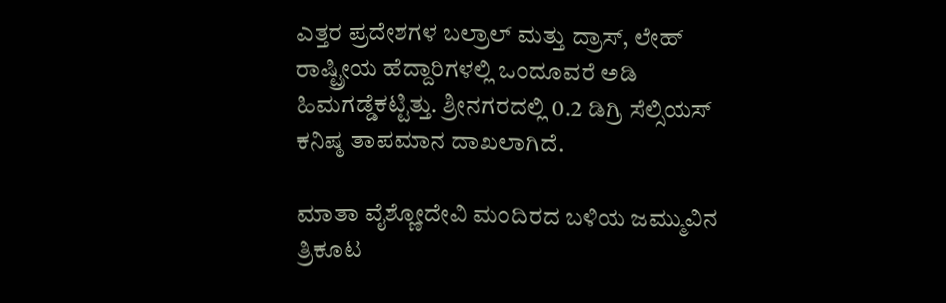ಎತ್ತರ ಪ್ರದೇಶಗಳ ಬಲ್ರಾಲ್ ಮತ್ತು ದ್ರಾಸ್, ಲೇಹ್ ರಾಷ್ಟ್ರೀಯ ಹೆದ್ದಾರಿಗಳಲ್ಲಿ ಒಂದೂವರೆ ಅಡಿ ಹಿಮಗಡ್ಡೆಕಟ್ಟಿತ್ತು. ಶ್ರೀನಗರದಲ್ಲಿ 0.2 ಡಿಗ್ರಿ ಸೆಲ್ಸಿಯಸ್ ಕನಿಷ್ಠ ತಾಪಮಾನ ದಾಖಲಾಗಿದೆ.

ಮಾತಾ ವೈಶ್ಣೋದೇವಿ ಮಂದಿರದ ಬಳಿಯ ಜಮ್ಮುವಿನ ತ್ರಿಕೂಟ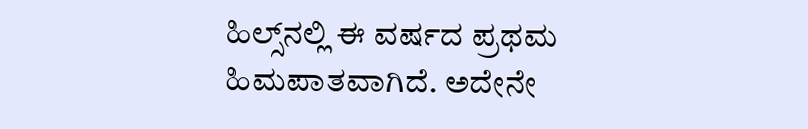ಹಿಲ್ಸ್‌ನಲ್ಲಿ ಈ ವರ್ಷದ ಪ್ರಥಮ ಹಿಮಪಾತವಾಗಿದೆ. ಅದೇನೇ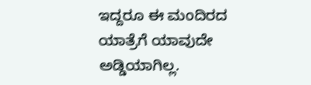ಇದ್ದರೂ ಈ ಮಂದಿರದ ಯಾತ್ರೆಗೆ ಯಾವುದೇ ಅಡ್ಡಿಯಾಗಿಲ್ಲ.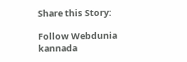Share this Story:

Follow Webdunia kannada